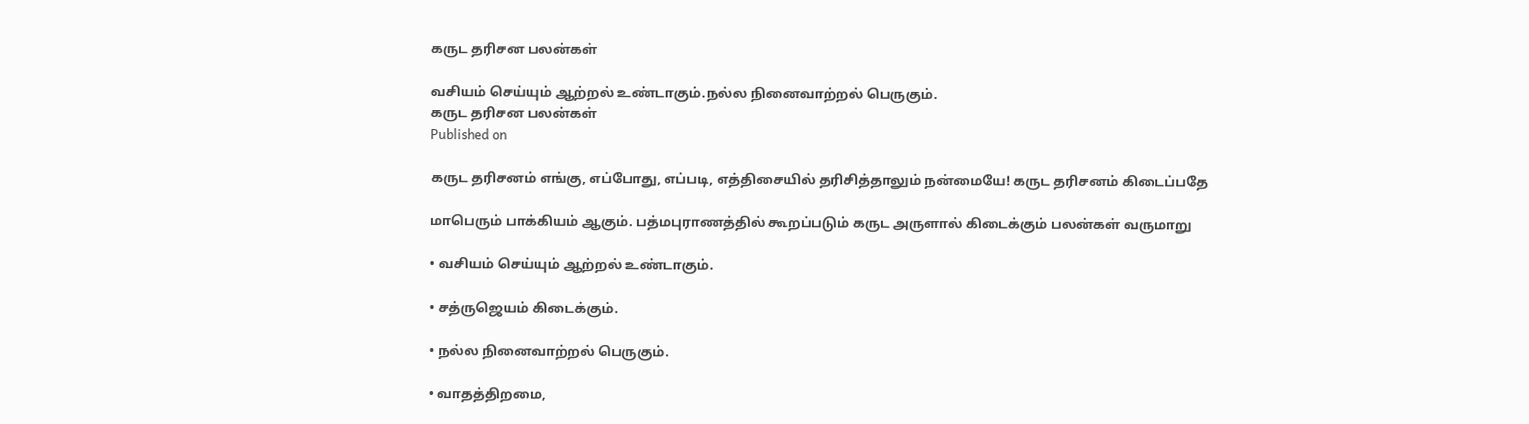கருட தரிசன பலன்கள்

வசியம் செய்யும் ஆற்றல் உண்டாகும்.நல்ல நினைவாற்றல் பெருகும்.
கருட தரிசன பலன்கள்
Published on

கருட தரிசனம் எங்கு, எப்போது, எப்படி, எத்திசையில் தரிசித்தாலும் நன்மையே! கருட தரிசனம் கிடைப்பதே

மாபெரும் பாக்கியம் ஆகும். பத்மபுராணத்தில் கூறப்படும் கருட அருளால் கிடைக்கும் பலன்கள் வருமாறு

• வசியம் செய்யும் ஆற்றல் உண்டாகும்.

• சத்ருஜெயம் கிடைக்கும்.

• நல்ல நினைவாற்றல் பெருகும்.

• வாதத்திறமை,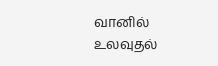வானில் உலவுதல்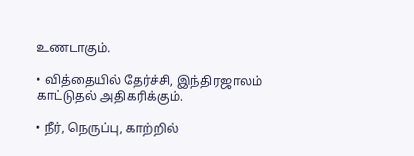உணடாகும்.

• வித்தையில் தேர்ச்சி, இந்திரஜாலம் காட்டுதல் அதிகரிக்கும்.

• நீர், நெருப்பு, காற்றில்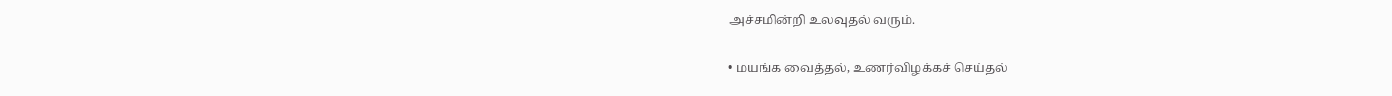அச்சமின்றி உலவுதல் வரும்.

• மயங்க வைத்தல், உணர்விழக்கச் செய்தல்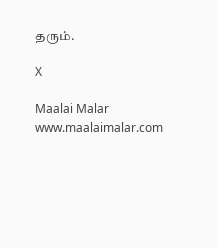தரும்.

X

Maalai Malar
www.maalaimalar.com